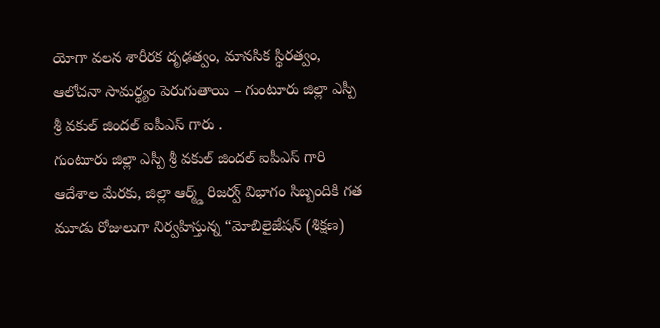యోగా వలన శారీరక దృఢత్వం, మానసిక స్థిరత్వం, ఆలోచనా సామర్థ్యం పెరుగుతాయి – గుంటూరు జిల్లా ఎస్పీ శ్రీ వకుల్ జిందల్ ఐపీఎస్ గారు .
గుంటూరు జిల్లా ఎస్పీ శ్రీ వకుల్ జిందల్ ఐపీఎస్ గారి ఆదేశాల మేరకు, జిల్లా ఆర్మ్డ్ రిజర్వ్ విభాగం సిబ్బందికి గత మూడు రోజులుగా నిర్వహిస్తున్న “మోబిలైజేషన్ (శిక్షణ)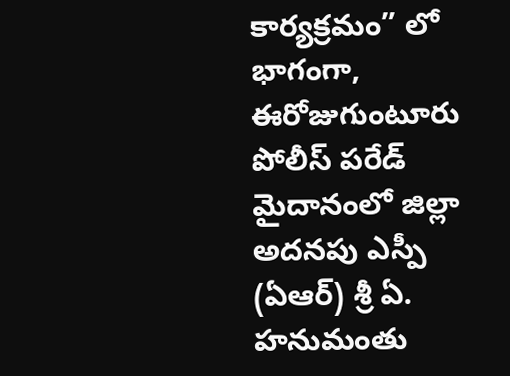కార్యక్రమం” లో భాగంగా, ఈరోజుగుంటూరు పోలీస్ పరేడ్ మైదానంలో జిల్లా అదనపు ఎస్పీ (ఏఆర్) శ్రీ ఏ. హనుమంతు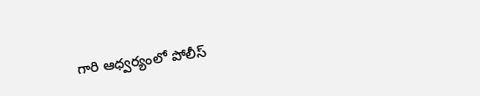గారి ఆధ్వర్యంలో పోలీస్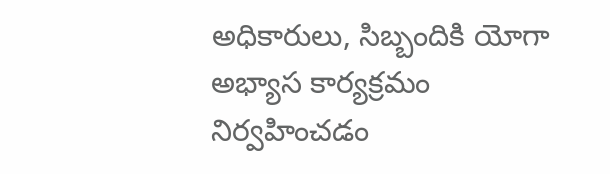అధికారులు, సిబ్బందికి యోగా అభ్యాస కార్యక్రమం నిర్వహించడం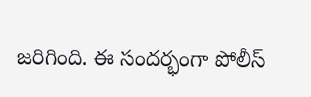జరిగింది. ఈ సందర్భంగా పోలీస్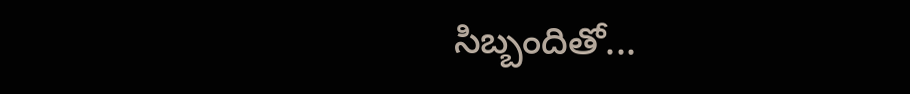సిబ్బందితో...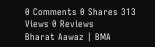0 Comments 0 Shares 313 Views 0 Reviews
Bharat Aawaz | BMA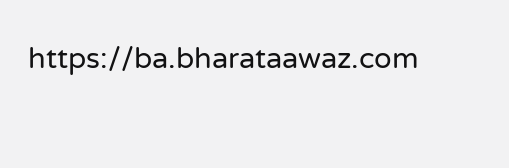https://ba.bharataawaz.com